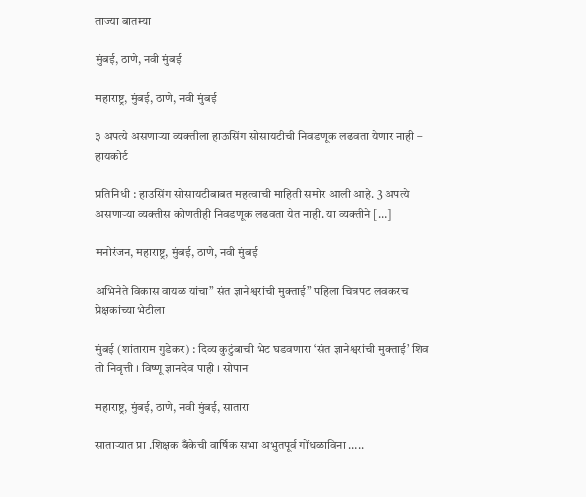ताज्या बातम्या

मुंबई, ठाणे, नवी मुंबई

महाराष्ट्र, मुंबई, ठाणे, नवी मुंबई

३ अपत्ये असणाऱ्या व्यक्तीला हाऊसिंग सोसायटीची निवडणूक लढवता येणार नाही – हायकोर्ट

प्रतिनिधी : हाउसिंग सोसायटीबाबत महत्वाची माहिती समोर आली आहे. 3 अपत्ये असणाऱ्या व्यक्तीस कोणतीही निवडणूक लढवता येत नाही. या व्यक्तीने […]

मनोरंजन, महाराष्ट्र, मुंबई, ठाणे, नवी मुंबई

अभिनेते विकास वायळ यांचा” संत ज्ञानेश्वरांची मुक्ताई” पहिला चित्रपट लवकरच प्रेक्षकांच्या भेटीला

मुंबई (शांताराम गुडेकर) : दिव्य कुटुंबाची भेट घडवणारा ‘संत ज्ञानेश्वरांची मुक्ताई’ शिव तो निवृत्ती । विष्णू ज्ञानदेव पाही । सोपान

महाराष्ट्र, मुंबई, ठाणे, नवी मुंबई, सातारा

साताऱ्यात प्रा .शिक्षक बँकेची वार्षिक सभा अभुतपूर्व गोंधळाविना …..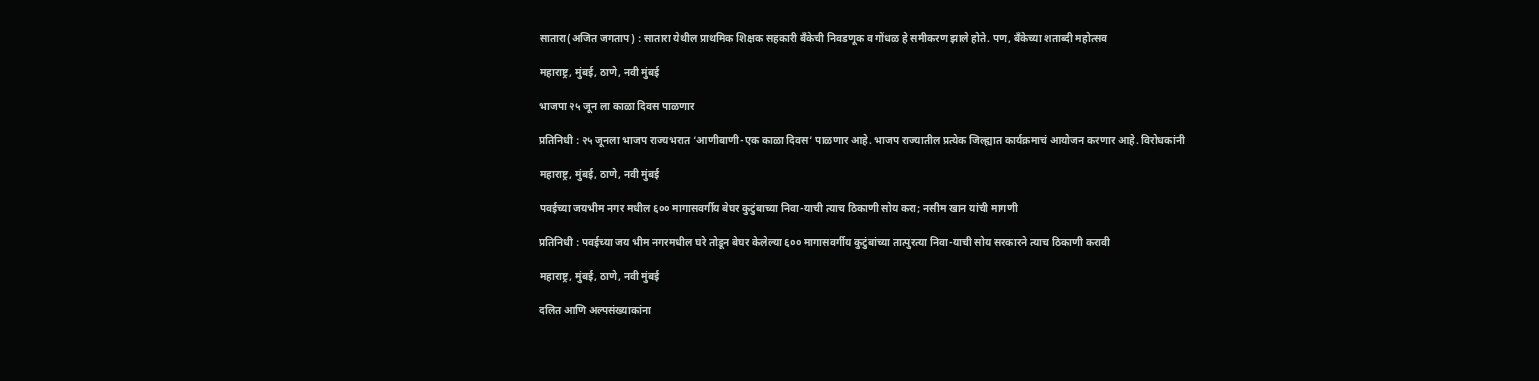सातारा(अजित जगताप) : सातारा येथील प्राथमिक शिक्षक सहकारी बँकेची निवडणूक व गोंधळ हे समीकरण झाले होते. पण, बँकेच्या शताब्दी महोत्सव

महाराष्ट्र, मुंबई, ठाणे, नवी मुंबई

भाजपा २५ जून ला काळा दिवस पाळणार

प्रतिनिधी : २५ जूनला भाजप राज्यभरात ‘आणीबाणी-एक काळा दिवस’ पाळणार आहे. भाजप राज्यातील प्रत्येक जिल्ह्यात कार्यक्रमाचं आयोजन करणार आहे. विरोधकांनी

महाराष्ट्र, मुंबई, ठाणे, नवी मुंबई

पवईच्या जयभीम नगर मधील ६०० मागासवर्गीय बेघर कुटुंबाच्या निवा-याची त्याच ठिकाणी सोय करा; नसीम खान यांची मागणी

प्रतिनिधी : पवईच्या जय भीम नगरमधील घरे तोडून बेघर केलेल्या ६०० मागासवर्गीय कुटुंबांच्या तात्पुरत्या निवा-याची सोय सरकारने त्याच ठिकाणी करावी

महाराष्ट्र, मुंबई, ठाणे, नवी मुंबई

दलित आणि अल्पसंख्याकांना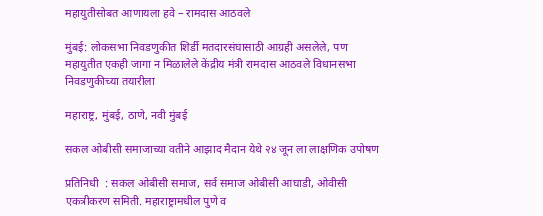महायुतीसोबत आणायला हवे – रामदास आठवले

मुंबई: लोकसभा निवडणुकीत शिर्डी मतदारसंघासाठी आग्रही असलेले, पण महायुतीत एकही जागा न मिळालेले केंद्रीय मंत्री रामदास आठवले विधानसभा निवडणुकीच्या तयारीला

महाराष्ट्र, मुंबई, ठाणे, नवी मुंबई

सकल ओबीसी समाजाच्या वतीने आझाद मैदान येथे २४ जून ला लाक्षणिक उपोषण

प्रतिनिधी  : सकल ओबीसी समाज, सर्व समाज ओबीसी आघाडी, ओवीसी एकत्रीकरण समिती. महाराष्ट्रामधील पुणे व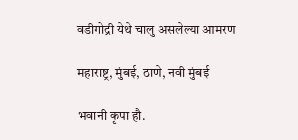वडीगोद्री येथे चालु असलेल्या आमरण

महाराष्ट्र, मुंबई, ठाणे, नवी मुंबई

भवानी कृपा हौ.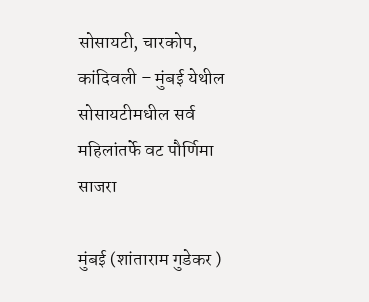सोसायटी, चारकोप, कांदिवली – मुंबई येथील सोसायटीमधील सर्व महिलांतर्फे वट पौर्णिमा साजरा

मुंबई (शांताराम गुडेकर )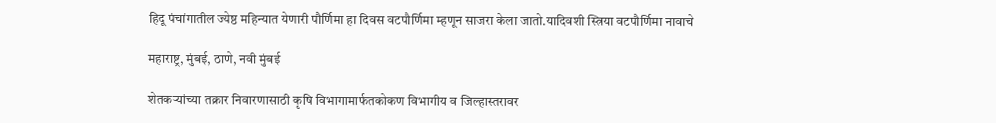हिदू पंचांगातील ज्येष्ठ महिन्यात येणारी पौर्णिमा हा दिवस वटपौर्णिमा म्हणून साजरा केला जातो.यादिवशी स्त्रिया वटपौर्णिमा नावाचे

महाराष्ट्र, मुंबई, ठाणे, नवी मुंबई

शेतकऱ्यांच्या तक्रार निवारणासाठी कृषि विभागामार्फतकोकण विभागीय व जिल्हास्तरावर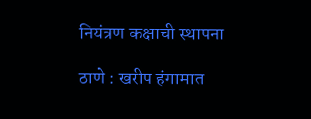नियंत्रण कक्षाची स्थापना

ठाणे : खरीप हंगामात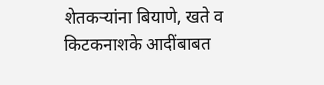शेतकऱ्यांना बियाणे, खते व किटकनाशके आदींबाबत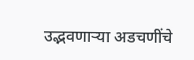उद्भवणाऱ्या अडचणींचे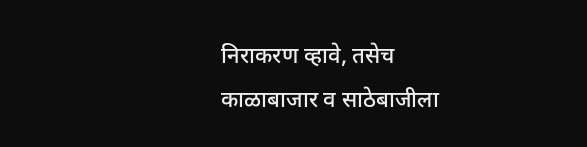निराकरण व्हावे, तसेच काळाबाजार व साठेबाजीला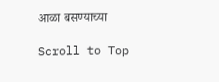आळा बसण्याच्या

Scroll to Top